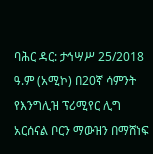ባሕር ዳር: ታኅሣሥ 25/2018 ዓ.ም (አሚኮ) በ20ኛ ሳምንት የእንግሊዝ ፕሪሚየር ሊግ አርሰናል ቦርን ማውዝን በማሸነፍ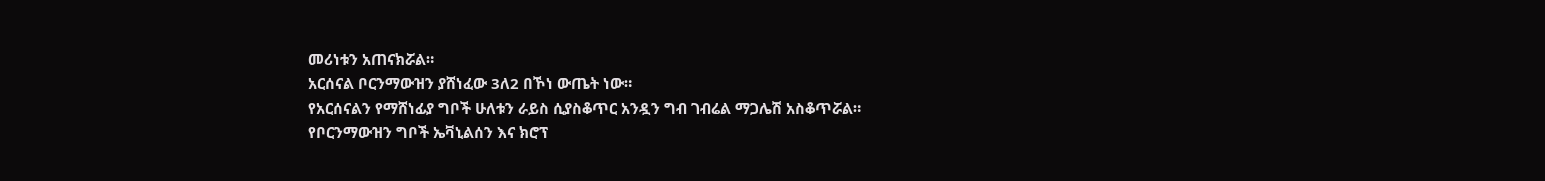መሪነቱን አጠናክሯል።
አርሰናል ቦርንማውዝን ያሸነፈው 3ለ2 በኾነ ውጤት ነው።
የአርሰናልን የማሸነፊያ ግቦች ሁለቱን ራይስ ሲያስቆጥር አንዷን ግብ ገብሬል ማጋሌሽ አስቆጥሯል።
የቦርንማውዝን ግቦች ኤቫኒልሰን እና ክሮፕ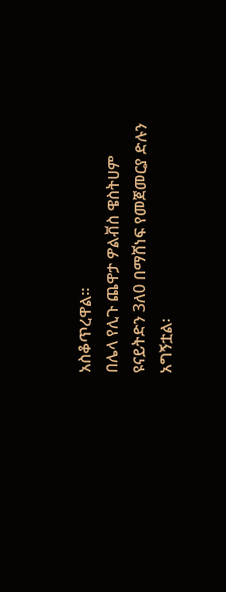አስቆጥረዋል።
በሌላ የሊጉ ጨዋታ ዎልቭስ ዌስትሀም ዩናይትድን 3ለ0 በማሸነፍ የመጀመርያ ድሉን አግኝቷል፡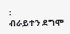፡
ብራይተን ደግሞ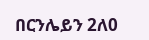በርንሌይን 2ለ0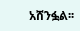አሸንፏል፡፡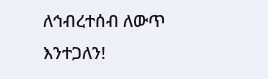ለኅብረተሰብ ለውጥ እንተጋለን!